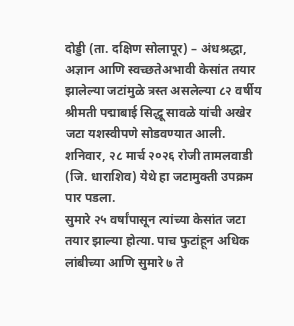दोड्डी (ता. दक्षिण सोलापूर) – अंधश्रद्धा, अज्ञान आणि स्वच्छतेअभावी केसांत तयार झालेल्या जटांमुळे त्रस्त असलेल्या ८२ वर्षीय श्रीमती पद्माबाई सिद्धू सावळे यांची अखेर जटा यशस्वीपणे सोडवण्यात आली. शनिवार, २८ मार्च २०२६ रोजी तामलवाडी (जि. धाराशिव) येथे हा जटामुक्ती उपक्रम पार पडला.
सुमारे २५ वर्षांपासून त्यांच्या केसांत जटा तयार झाल्या होत्या. पाच फुटांहून अधिक लांबीच्या आणि सुमारे ७ ते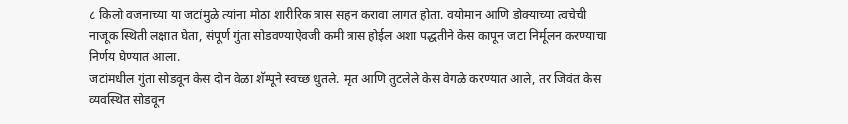८ किलो वजनाच्या या जटांमुळे त्यांना मोठा शारीरिक त्रास सहन करावा लागत होता. वयोमान आणि डोक्याच्या त्वचेची नाजूक स्थिती लक्षात घेता, संपूर्ण गुंता सोडवण्याऐवजी कमी त्रास होईल अशा पद्धतीने केस कापून जटा निर्मूलन करण्याचा निर्णय घेण्यात आला.
जटांमधील गुंता सोडवून केस दोन वेळा शॅम्पूने स्वच्छ धुतले. मृत आणि तुटलेले केस वेगळे करण्यात आले, तर जिवंत केस व्यवस्थित सोडवून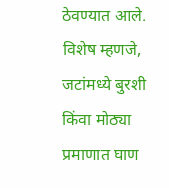ठेवण्यात आले. विशेष म्हणजे, जटांमध्ये बुरशी किंवा मोठ्या प्रमाणात घाण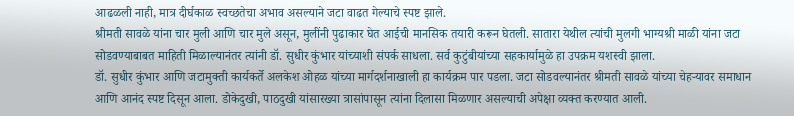आढळली नाही, मात्र दीर्घकाळ स्वच्छतेचा अभाव असल्याने जटा वाढत गेल्याचे स्पष्ट झाले.
श्रीमती सावळे यांना चार मुली आणि चार मुले असून, मुलींनी पुढाकार घेत आईची मानसिक तयारी करून घेतली. सातारा येथील त्यांची मुलगी भाग्यश्री माळी यांना जटा सोडवण्याबाबत माहिती मिळाल्यानंतर त्यांनी डॉ. सुधीर कुंभार यांच्याशी संपर्क साधला. सर्व कुटुंबीयांच्या सहकार्यामुळे हा उपक्रम यशस्वी झाला.
डॉ. सुधीर कुंभार आणि जटामुक्ती कार्यकर्ते अलकेश ओहळ यांच्या मार्गदर्शनाखाली हा कार्यक्रम पार पडला. जटा सोडवल्यानंतर श्रीमती सावळे यांच्या चेहऱ्यावर समाधान आणि आनंद स्पष्ट दिसून आला. डोकेदुखी, पाठदुखी यांसारख्या त्रासांपासून त्यांना दिलासा मिळणार असल्याची अपेक्षा व्यक्त करण्यात आली.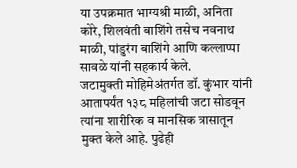या उपक्रमात भाग्यश्री माळी, अनिता कोरे, शिलवंती बाशिंगे तसेच नवनाथ माळी, पांडुरंग बाशिंगे आणि कल्लाप्पा सावळे यांनी सहकार्य केले.
जटामुक्ती मोहिमेअंतर्गत डॉ. कुंभार यांनी आतापर्यंत १३८ महिलांची जटा सोडवून त्यांना शारीरिक व मानसिक त्रासातून मुक्त केले आहे. पुढेही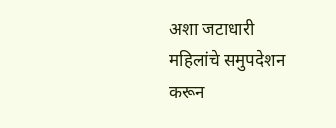अशा जटाधारी महिलांचे समुपदेशन करून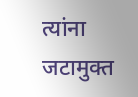त्यांना जटामुक्त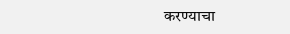करण्याचा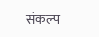संकल्प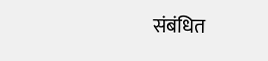संबंधित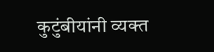कुटुंबीयांनी व्यक्त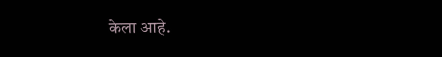केला आहे.